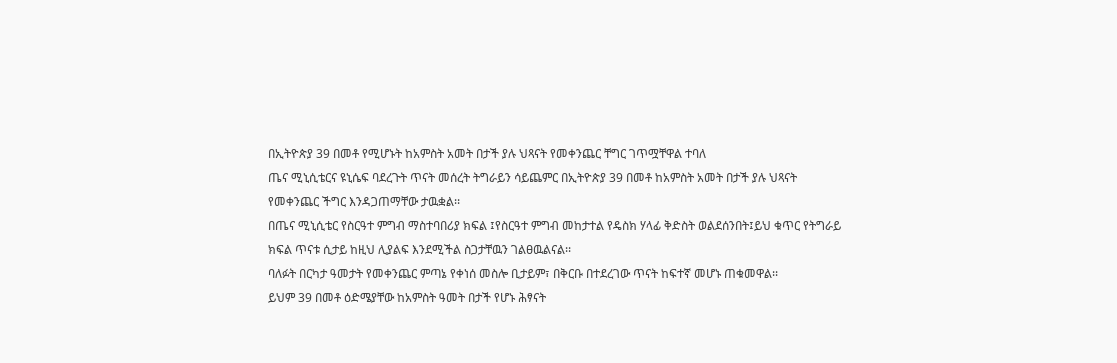በኢትዮጵያ 39 በመቶ የሚሆኑት ከአምስት አመት በታች ያሉ ህጻናት የመቀንጨር ቸግር ገጥሟቸዋል ተባለ
ጤና ሚኒሲቴርና ዩኒሴፍ ባደረጉት ጥናት መሰረት ትግራይን ሳይጨምር በኢትዮጵያ 39 በመቶ ከአምስት አመት በታች ያሉ ህጻናት የመቀንጨር ችግር እንዳጋጠማቸው ታዉቋል፡፡
በጤና ሚኒሲቴር የስርዓተ ምግብ ማስተባበሪያ ክፍል ፤የስርዓተ ምግብ መከታተል የዴስክ ሃላፊ ቅድስት ወልደሰንበት፤ይህ ቁጥር የትግራይ ክፍል ጥናቱ ሲታይ ከዚህ ሊያልፍ እንደሚችል ስጋታቸዉን ገልፀዉልናል፡፡
ባለፉት በርካታ ዓመታት የመቀንጨር ምጣኔ የቀነሰ መስሎ ቢታይም፣ በቅርቡ በተደረገው ጥናት ከፍተኛ መሆኑ ጠቁመዋል፡፡
ይህም 39 በመቶ ዕድሜያቸው ከአምስት ዓመት በታች የሆኑ ሕፃናት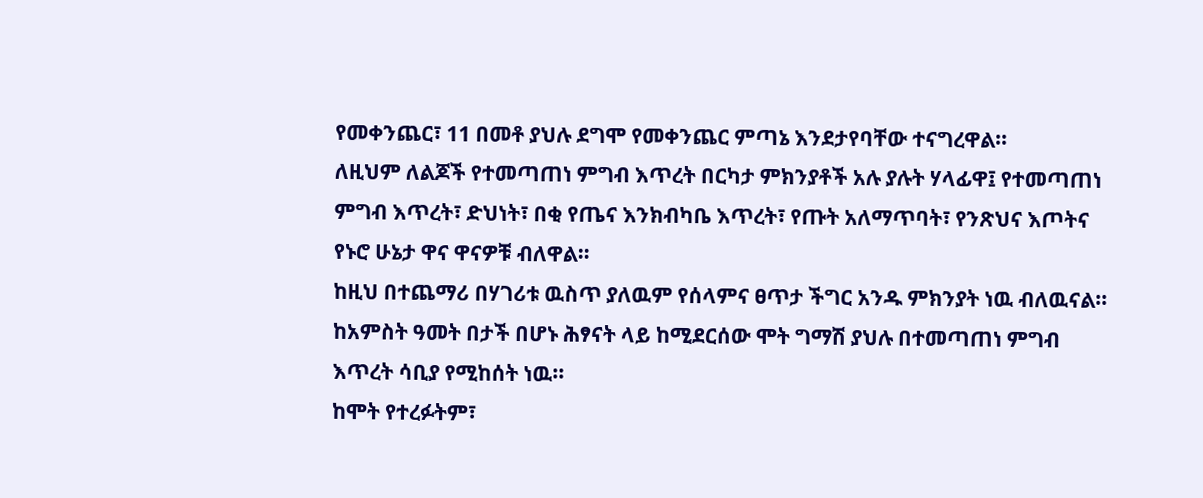የመቀንጨር፣ 11 በመቶ ያህሉ ደግሞ የመቀንጨር ምጣኔ እንደታየባቸው ተናግረዋል፡፡
ለዚህም ለልጆች የተመጣጠነ ምግብ እጥረት በርካታ ምክንያቶች አሉ ያሉት ሃላፊዋ፤ የተመጣጠነ ምግብ እጥረት፣ ድህነት፣ በቂ የጤና እንክብካቤ እጥረት፣ የጡት አለማጥባት፣ የንጽህና እጦትና የኑሮ ሁኔታ ዋና ዋናዎቹ ብለዋል።
ከዚህ በተጨማሪ በሃገሪቱ ዉስጥ ያለዉም የሰላምና ፀጥታ ችግር አንዱ ምክንያት ነዉ ብለዉናል፡፡
ከአምስት ዓመት በታች በሆኑ ሕፃናት ላይ ከሚደርሰው ሞት ግማሽ ያህሉ በተመጣጠነ ምግብ እጥረት ሳቢያ የሚከሰት ነዉ፡፡
ከሞት የተረፉትም፣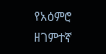የአዕምሮ ዘገምተኛ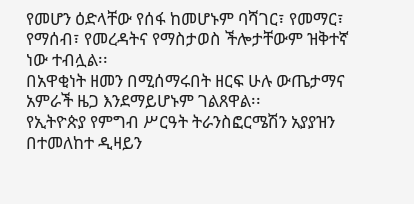የመሆን ዕድላቸው የሰፋ ከመሆኑም ባሻገር፣ የመማር፣ የማሰብ፣ የመረዳትና የማስታወስ ችሎታቸውም ዝቅተኛ ነው ተብሏል፡፡
በአዋቂነት ዘመን በሚሰማሩበት ዘርፍ ሁሉ ውጤታማና አምራች ዜጋ እንደማይሆኑም ገልጸዋል፡፡
የኢትዮጵያ የምግብ ሥርዓት ትራንስፎርሜሽን አያያዝን በተመለከተ ዲዛይን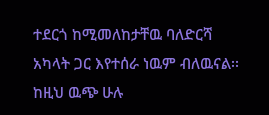ተደርጎ ከሚመለከታቸዉ ባለድርሻ አካላት ጋር እየተሰራ ነዉም ብለዉናል፡፡
ከዚህ ዉጭ ሁሉ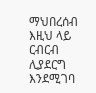ማህበረሰብ እዚህ ላይ ርብርብ ሊያደርግ እንደሚገባ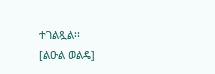ተገልጿል፡፡
[ልዑል ወልዴ]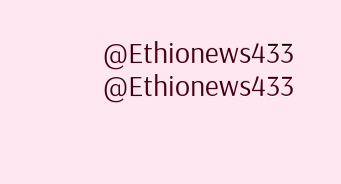@Ethionews433 @Ethionews433